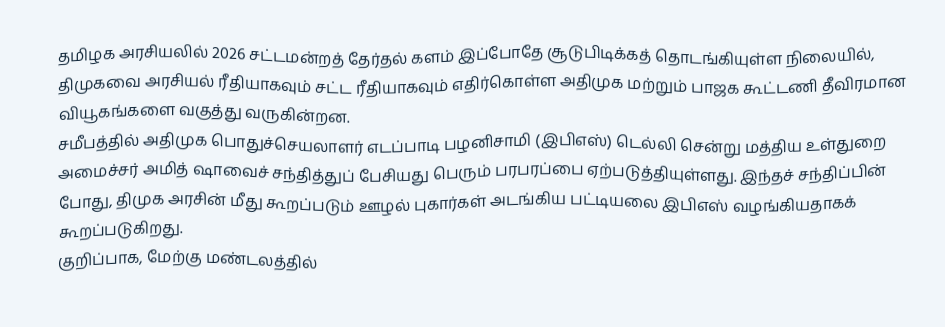தமிழக அரசியலில் 2026 சட்டமன்றத் தேர்தல் களம் இப்போதே சூடுபிடிக்கத் தொடங்கியுள்ள நிலையில், திமுகவை அரசியல் ரீதியாகவும் சட்ட ரீதியாகவும் எதிர்கொள்ள அதிமுக மற்றும் பாஜக கூட்டணி தீவிரமான வியூகங்களை வகுத்து வருகின்றன.
சமீபத்தில் அதிமுக பொதுச்செயலாளர் எடப்பாடி பழனிசாமி (இபிஎஸ்) டெல்லி சென்று மத்திய உள்துறை அமைச்சர் அமித் ஷாவைச் சந்தித்துப் பேசியது பெரும் பரபரப்பை ஏற்படுத்தியுள்ளது. இந்தச் சந்திப்பின் போது, திமுக அரசின் மீது கூறப்படும் ஊழல் புகார்கள் அடங்கிய பட்டியலை இபிஎஸ் வழங்கியதாகக் கூறப்படுகிறது.
குறிப்பாக, மேற்கு மண்டலத்தில்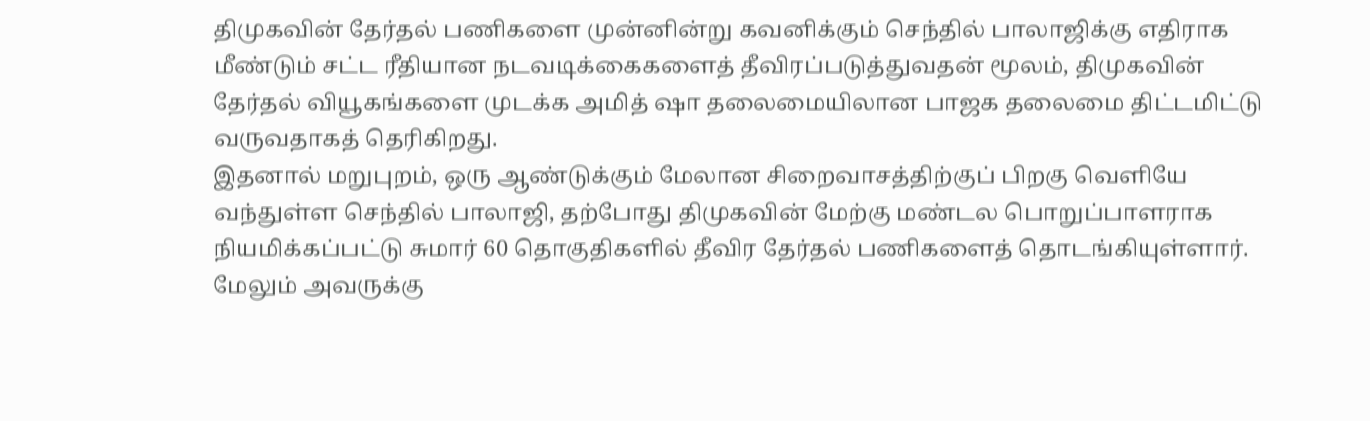திமுகவின் தேர்தல் பணிகளை முன்னின்று கவனிக்கும் செந்தில் பாலாஜிக்கு எதிராக மீண்டும் சட்ட ரீதியான நடவடிக்கைகளைத் தீவிரப்படுத்துவதன் மூலம், திமுகவின் தேர்தல் வியூகங்களை முடக்க அமித் ஷா தலைமையிலான பாஜக தலைமை திட்டமிட்டு வருவதாகத் தெரிகிறது.
இதனால் மறுபுறம், ஒரு ஆண்டுக்கும் மேலான சிறைவாசத்திற்குப் பிறகு வெளியே வந்துள்ள செந்தில் பாலாஜி, தற்போது திமுகவின் மேற்கு மண்டல பொறுப்பாளராக நியமிக்கப்பட்டு சுமார் 60 தொகுதிகளில் தீவிர தேர்தல் பணிகளைத் தொடங்கியுள்ளார்.
மேலும் அவருக்கு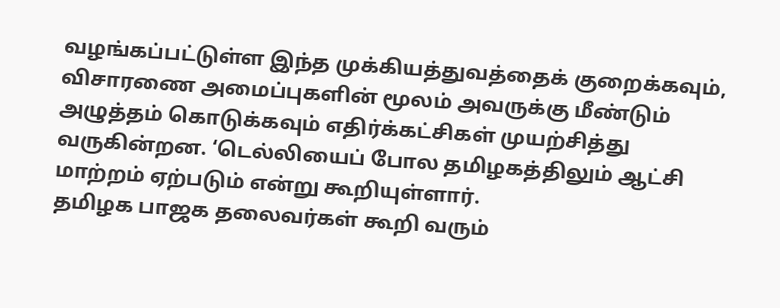வழங்கப்பட்டுள்ள இந்த முக்கியத்துவத்தைக் குறைக்கவும், விசாரணை அமைப்புகளின் மூலம் அவருக்கு மீண்டும் அழுத்தம் கொடுக்கவும் எதிர்க்கட்சிகள் முயற்சித்து வருகின்றன. ‘டெல்லியைப் போல தமிழகத்திலும் ஆட்சி மாற்றம் ஏற்படும் என்று கூறியுள்ளார்.
தமிழக பாஜக தலைவர்கள் கூறி வரும்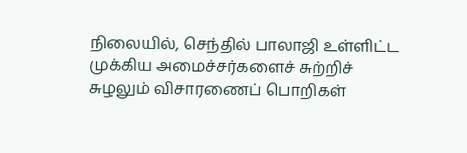நிலையில், செந்தில் பாலாஜி உள்ளிட்ட முக்கிய அமைச்சர்களைச் சுற்றிச் சுழலும் விசாரணைப் பொறிகள்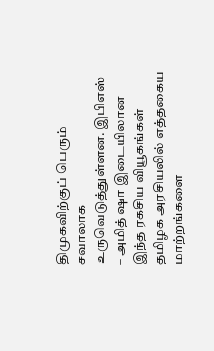திமுகவிற்குப் பெரும் சவாலாக உருவெடுத்துள்ளன. இபிஎஸ் – அமித் ஷா இடையிலான இந்த ரகசிய வியூகங்கள் தமிழக அரசியலில் எத்தகைய மாற்றங்களை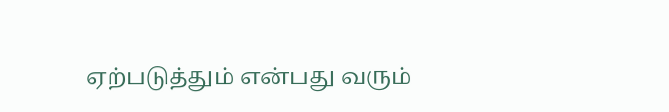ஏற்படுத்தும் என்பது வரும்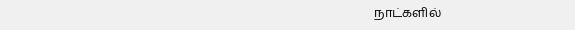நாட்களில்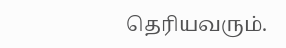தெரியவரும்.